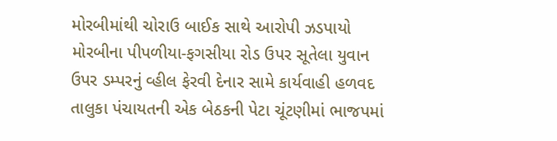મોરબીમાંથી ચોરાઉ બાઈક સાથે આરોપી ઝડપાયો મોરબીના પીપળીયા-ફગસીયા રોડ ઉપર સૂતેલા યુવાન ઉપર ડમ્પરનું વ્હીલ ફેરવી દેનાર સામે કાર્યવાહી હળવદ તાલુકા પંચાયતની એક બેઠકની પેટા ચૂંટણીમાં ભાજપમાં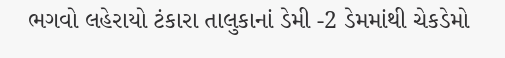ભગવો લહેરાયો ટંકારા તાલુકાનાં ડેમી -2 ડેમમાંથી ચેકડેમો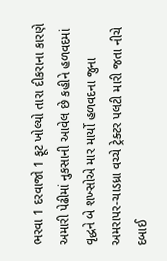ભરવા 1 દરવાજો 1 ફૂટ ખોલ્યો તારા દીકરાના કારણે અમારી પેઢીમાં નુકસાની આવેલ છે કહીને હળવદમાં વૃદ્ધને બે શખ્સોએ માર માર્યો હળવદના જુના અમરાપર-ચાડધ્રા વચ્ચે ટ્રેક્ટર પલટી મારી જતા નીચે દબાઈ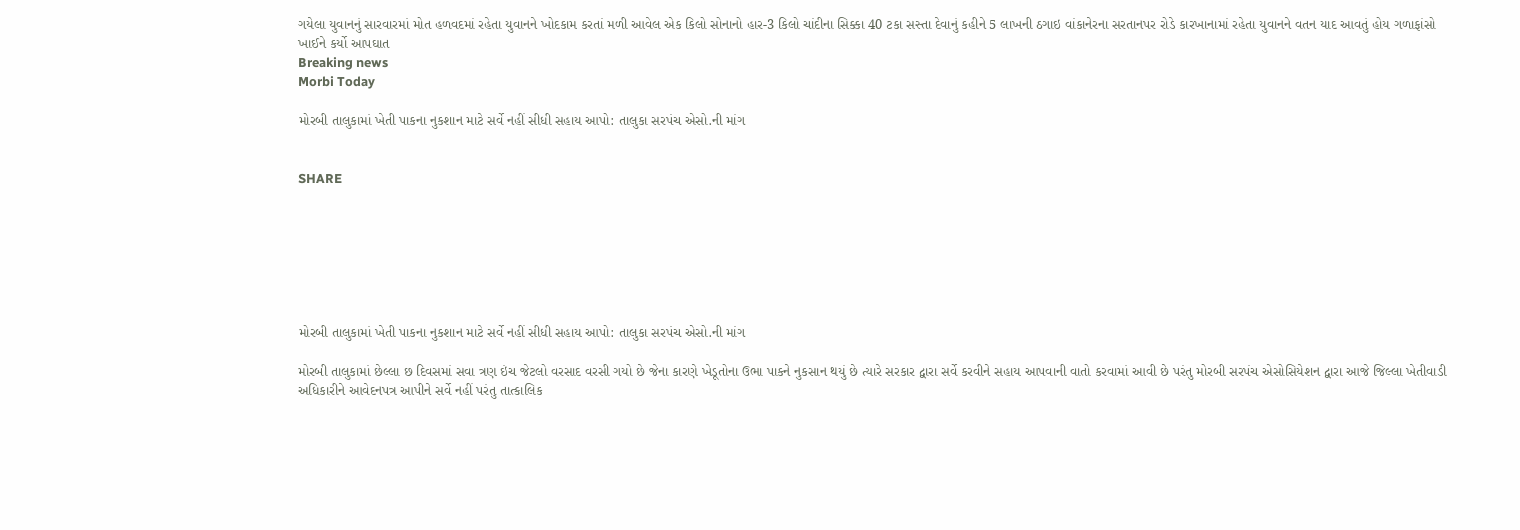ગયેલા યુવાનનું સારવારમાં મોત હળવદમાં રહેતા યુવાનને ખોદકામ કરતાં મળી આવેલ એક કિલો સોનાનો હાર-3 કિલો ચાંદીના સિક્કા 40 ટકા સસ્તા દેવાનું કહીને 5 લાખની ઠગાઇ વાંકાનેરના સરતાનપર રોડે કારખાનામાં રહેતા યુવાનને વતન યાદ આવતું હોય ગળાફાંસો ખાઈને કર્યો આપઘાત
Breaking news
Morbi Today

મોરબી તાલુકામાં ખેતી પાકના નુકશાન માટે સર્વે નહીં સીધી સહાય આપો: તાલુકા સરપંચ એસો.ની માંગ


SHARE







મોરબી તાલુકામાં ખેતી પાકના નુકશાન માટે સર્વે નહીં સીધી સહાય આપો: તાલુકા સરપંચ એસો.ની માંગ

મોરબી તાલુકામાં છેલ્લા છ દિવસમાં સવા ત્રણ ઇંચ જેટલો વરસાદ વરસી ગયો છે જેના કારણે ખેડૂતોના ઉભા પાકને નુકસાન થયું છે ત્યારે સરકાર દ્વારા સર્વે કરવીને સહાય આપવાની વાતો કરવામાં આવી છે પરંતુ મોરબી સરપંચ એસોસિયેશન દ્વારા આજે જિલ્લા ખેતીવાડી અધિકારીને આવેદનપત્ર આપીને સર્વે નહીં પરંતુ તાત્કાલિક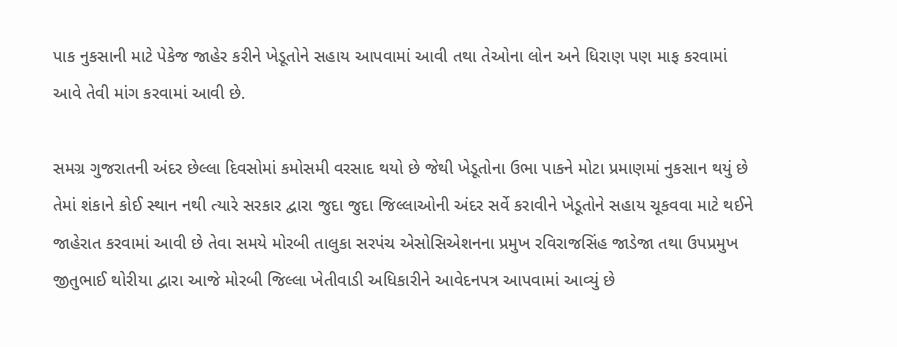પાક નુકસાની માટે પેકેજ જાહેર કરીને ખેડૂતોને સહાય આપવામાં આવી તથા તેઓના લોન અને ધિરાણ પણ માફ કરવામાં આવે તેવી માંગ કરવામાં આવી છે.

સમગ્ર ગુજરાતની અંદર છેલ્લા દિવસોમાં કમોસમી વરસાદ થયો છે જેથી ખેડૂતોના ઉભા પાકને મોટા પ્રમાણમાં નુકસાન થયું છે તેમાં શંકાને કોઈ સ્થાન નથી ત્યારે સરકાર દ્વારા જુદા જુદા જિલ્લાઓની અંદર સર્વે કરાવીને ખેડૂતોને સહાય ચૂકવવા માટે થઈને જાહેરાત કરવામાં આવી છે તેવા સમયે મોરબી તાલુકા સરપંચ એસોસિએશનના પ્રમુખ રવિરાજસિંહ જાડેજા તથા ઉપપ્રમુખ જીતુભાઈ થોરીયા દ્વારા આજે મોરબી જિલ્લા ખેતીવાડી અધિકારીને આવેદનપત્ર આપવામાં આવ્યું છે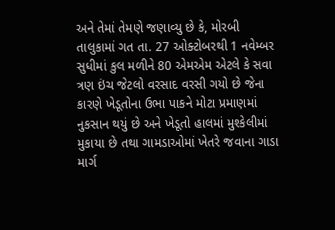અને તેમાં તેમણે જણાવ્યુ છે કે, મોરબી તાલુકામાં ગત તા. 27 ઓક્ટોબરથી 1 નવેમ્બર સુધીમાં કુલ મળીને 80 એમએમ એટલે કે સવા ત્રણ ઇંચ જેટલો વરસાદ વરસી ગયો છે જેના કારણે ખેડૂતોના ઉભા પાકને મોટા પ્રમાણમાં નુકસાન થયું છે અને ખેડૂતો હાલમાં મુશ્કેલીમાં મુકાયા છે તથા ગામડાઓમાં ખેતરે જવાના ગાડા માર્ગ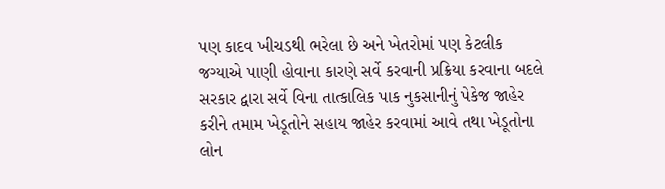પણ કાદવ ખીચડથી ભરેલા છે અને ખેતરોમાં પણ કેટલીક જગ્યાએ પાણી હોવાના કારણે સર્વે કરવાની પ્રક્રિયા કરવાના બદલે સરકાર દ્વારા સર્વે વિના તાત્કાલિક પાક નુકસાનીનું પેકેજ જાહેર કરીને તમામ ખેડૂતોને સહાય જાહેર કરવામાં આવે તથા ખેડૂતોના લોન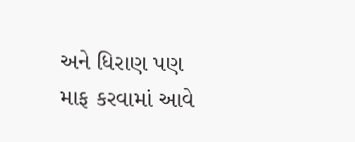અને ધિરાણ પણ માફ કરવામાં આવે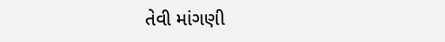તેવી માંગણી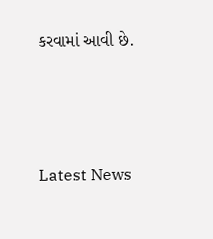કરવામાં આવી છે.






Latest News